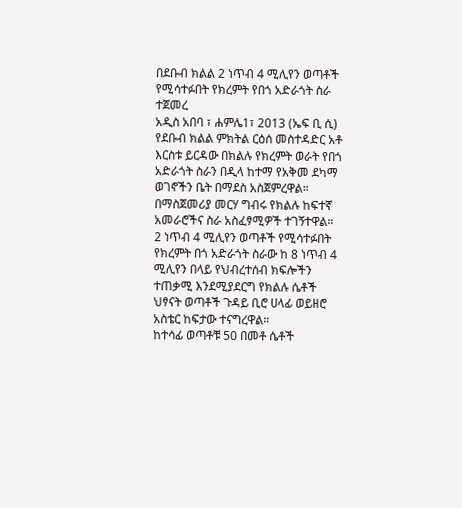በደቡብ ክልል 2 ነጥብ 4 ሚሊየን ወጣቶች የሚሳተፉበት የክረምት የበጎ አድራጎት ስራ ተጀመረ
አዲስ አበባ ፣ ሐምሌ1፣ 2013 (ኤፍ ቢ ሲ) የደቡብ ክልል ምክትል ርዕሰ መስተዳድር አቶ እርስቱ ይርዳው በክልሉ የክረምት ወራት የበጎ አድራጎት ስራን በዲላ ከተማ የአቅመ ደካማ ወገኖችን ቤት በማደስ አስጀምረዋል።
በማስጀመሪያ መርሃ ግብሩ የክልሉ ከፍተኛ አመራሮችና ስራ አስፈፃሚዎች ተገኝተዋል።
2 ነጥብ 4 ሚሊየን ወጣቶች የሚሳተፉበት የክረምት በጎ አድራጎት ስራው ከ 8 ነጥብ 4 ሚሊየን በላይ የህብረተሰብ ክፍሎችን ተጠቃሚ እንደሚያደርግ የክልሉ ሴቶች ህፃናት ወጣቶች ጉዳይ ቢሮ ሀላፊ ወይዘሮ አስቴር ከፍታው ተናግረዋል።
ከተሳፊ ወጣቶቹ 50 በመቶ ሴቶች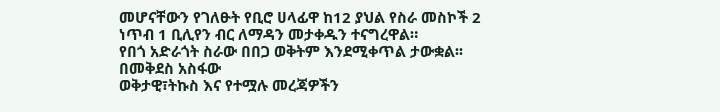መሆናቸውን የገለፁት የቢሮ ሀላፊዋ ከ12 ያህል የስራ መስኮች 2 ነጥብ 1 ቢሊየን ብር ለማዳን መታቀዱን ተናግረዋል።
የበጎ አድራጎት ስራው በበጋ ወቅትም እንደሚቀጥል ታውቋል፡፡
በመቅደስ አስፋው
ወቅታዊ፣ትኩስ እና የተሟሉ መረጃዎችን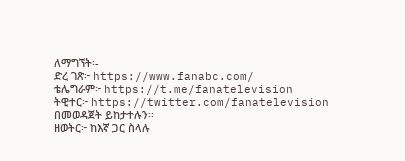ለማግኘት፡-
ድረ ገጽ፦ https://www.fanabc.com/
ቴሌግራም፦ https://t.me/fanatelevision
ትዊተር፦ https://twitter.com/fanatelevision በመወዳጀት ይከታተሉን፡፡
ዘወትር፦ ከእኛ ጋር ስላሉ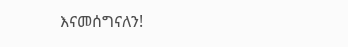እናመሰግናለን!